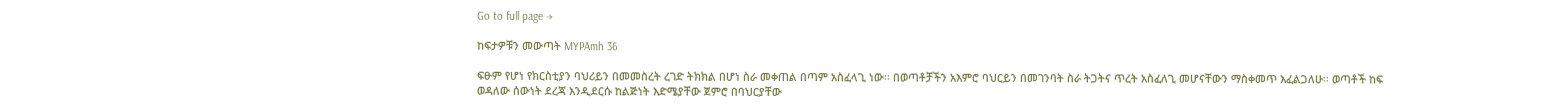Go to full page →

ከፍታዎቹን መውጣት MYPAmh 36

ፍፁም የሆነ የክርስቲያን ባህሪይን በመመስረት ረገድ ትክክል በሆነ ስራ መቀጠል በጣም አስፈላጊ ነው፡፡ በወጣቶቻችን አእምሮ ባህርይን በመገንባት ስራ ትጋትና ጥረት አስፈለጊ መሆናቸውን ማስቀመጥ እፈልጋለሁ፡፡ ወጣቶች ከፍ ወዳለው ሰውነት ደረጃ እንዲደርሱ ከልጅነት እድሜያቸው ጀምሮ በባህርያቸው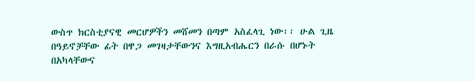ውስጥ ክርስቲያናዊ መርሆዎችን መሸመን በጣም አስፈላጊ ነው፡፡ ሁል ጊዜ በዓይኖቻቸው ፊት በዋጋ መገዛታቸውንና እግዚአብሔርን በራሱ በሆኑት በአካላቸውና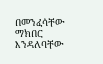በመንፈሳቸው ማክበር እንዳለባቸው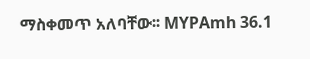ማስቀመጥ አለባቸው፡፡ MYPAmh 36.1